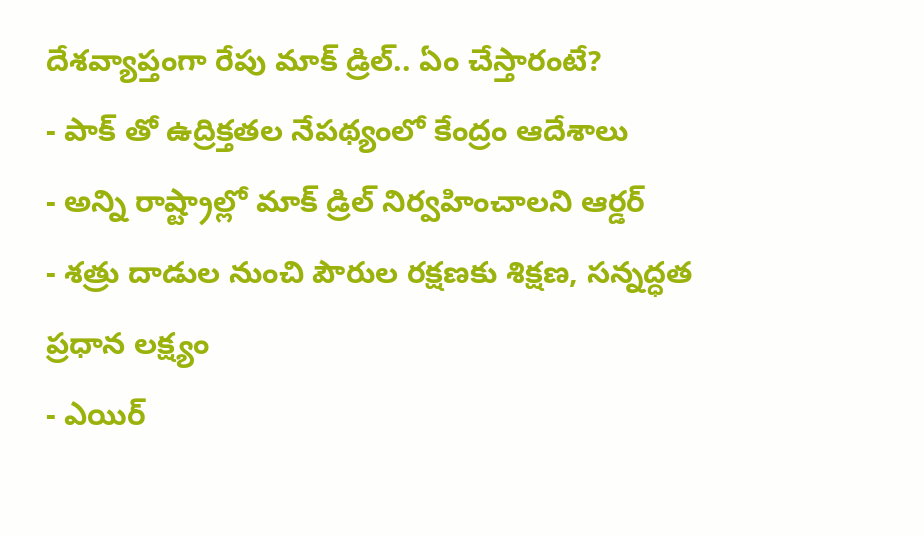దేశవ్యాప్తంగా రేపు మాక్ డ్రిల్.. ఏం చేస్తారంటే?
- పాక్ తో ఉద్రిక్తతల నేపథ్యంలో కేంద్రం ఆదేశాలు
- అన్ని రాష్ట్రాల్లో మాక్ డ్రిల్ నిర్వహించాలని ఆర్డర్
- శత్రు దాడుల నుంచి పౌరుల రక్షణకు శిక్షణ, సన్నద్ధత ప్రధాన లక్ష్యం
- ఎయిర్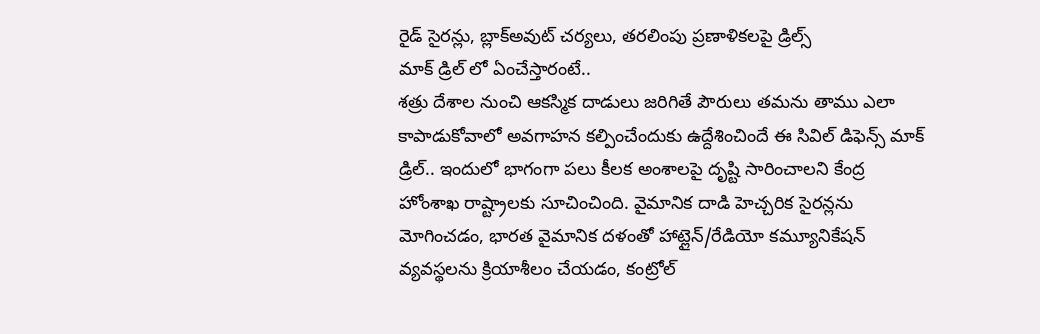రైడ్ సైరన్లు, బ్లాక్అవుట్ చర్యలు, తరలింపు ప్రణాళికలపై డ్రిల్స్
మాక్ డ్రిల్ లో ఏంచేస్తారంటే..
శత్రు దేశాల నుంచి ఆకస్మిక దాడులు జరిగితే పౌరులు తమను తాము ఎలా కాపాడుకోవాలో అవగాహన కల్పించేందుకు ఉద్దేశించిందే ఈ సివిల్ డిఫెన్స్ మాక్ డ్రిల్.. ఇందులో భాగంగా పలు కీలక అంశాలపై దృష్టి సారించాలని కేంద్ర హోంశాఖ రాష్ట్రాలకు సూచించింది. వైమానిక దాడి హెచ్చరిక సైరన్లను మోగించడం, భారత వైమానిక దళంతో హాట్లైన్/రేడియో కమ్యూనికేషన్ వ్యవస్థలను క్రియాశీలం చేయడం, కంట్రోల్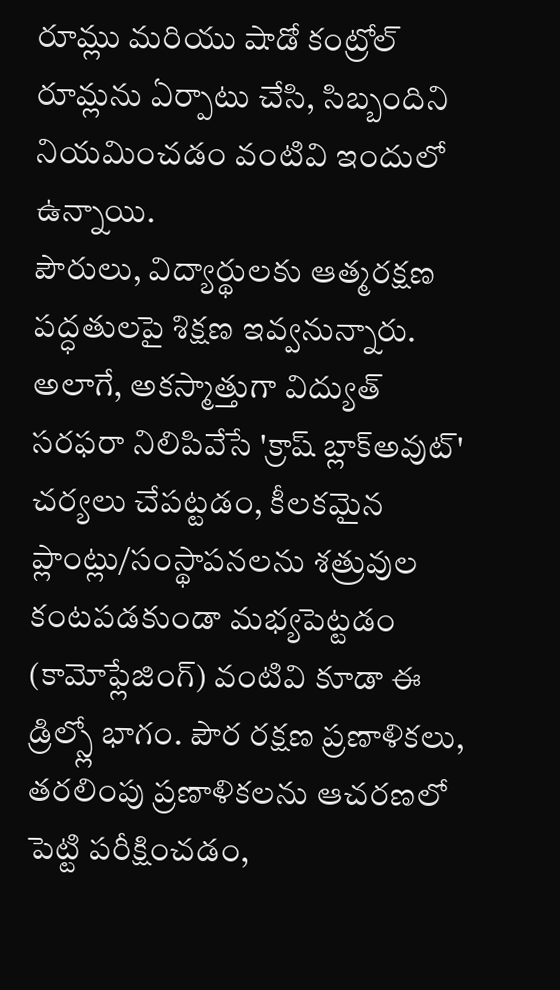రూమ్లు మరియు షాడో కంట్రోల్ రూమ్లను ఏర్పాటు చేసి, సిబ్బందిని నియమించడం వంటివి ఇందులో ఉన్నాయి.
పౌరులు, విద్యార్థులకు ఆత్మరక్షణ పద్ధతులపై శిక్షణ ఇవ్వనున్నారు. అలాగే, అకస్మాత్తుగా విద్యుత్ సరఫరా నిలిపివేసే 'క్రాష్ బ్లాక్అవుట్' చర్యలు చేపట్టడం, కీలకమైన ప్లాంట్లు/సంస్థాపనలను శత్రువుల కంటపడకుండా మభ్యపెట్టడం (కామోఫ్లేజింగ్) వంటివి కూడా ఈ డ్రిల్స్లో భాగం. పౌర రక్షణ ప్రణాళికలు, తరలింపు ప్రణాళికలను ఆచరణలో పెట్టి పరీక్షించడం,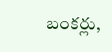బంకర్లు,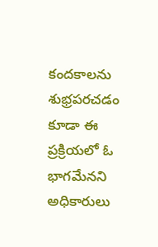కందకాలను శుభ్రపరచడం కూడా ఈ ప్రక్రియలో ఓ భాగమేనని అధికారులు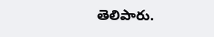తెలిపారు.